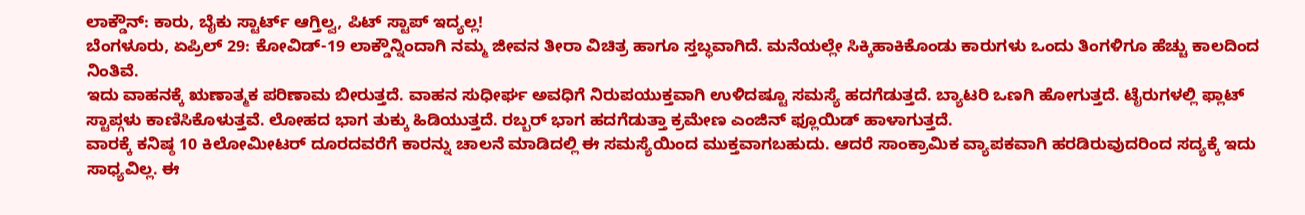ಲಾಕ್ಡೌನ್: ಕಾರು, ಬೈಕು ಸ್ಟಾರ್ಟ್ ಆಗ್ತಿಲ್ವ, ಪಿಟ್ ಸ್ಟಾಪ್ ಇದ್ಯಲ್ಲ!
ಬೆಂಗಳೂರು, ಏಪ್ರಿಲ್ 29: ಕೋವಿಡ್-19 ಲಾಕ್ಡೌನ್ನಿಂದಾಗಿ ನಮ್ಮ ಜೀವನ ತೀರಾ ವಿಚಿತ್ರ ಹಾಗೂ ಸ್ತಬ್ಧವಾಗಿದೆ. ಮನೆಯಲ್ಲೇ ಸಿಕ್ಕಿಹಾಕಿಕೊಂಡು ಕಾರುಗಳು ಒಂದು ತಿಂಗಳಿಗೂ ಹೆಚ್ಚು ಕಾಲದಿಂದ ನಿಂತಿವೆ.
ಇದು ವಾಹನಕ್ಕೆ ಋಣಾತ್ಮಕ ಪರಿಣಾಮ ಬೀರುತ್ತದೆ. ವಾಹನ ಸುಧೀರ್ಘ ಅವಧಿಗೆ ನಿರುಪಯುಕ್ತವಾಗಿ ಉಳಿದಷ್ಟೂ ಸಮಸ್ಯೆ ಹದಗೆಡುತ್ತದೆ. ಬ್ಯಾಟರಿ ಒಣಗಿ ಹೋಗುತ್ತದೆ. ಟೈರುಗಳಲ್ಲಿ ಫ್ಲಾಟ್ ಸ್ಟಾಪ್ಗಳು ಕಾಣಿಸಿಕೊಳುತ್ತವೆ. ಲೋಹದ ಭಾಗ ತುಕ್ಕು ಹಿಡಿಯುತ್ತದೆ. ರಬ್ಬರ್ ಭಾಗ ಹದಗೆಡುತ್ತಾ ಕ್ರಮೇಣ ಎಂಜಿನ್ ಫ್ಲೂಯಿಡ್ ಹಾಳಾಗುತ್ತದೆ.
ವಾರಕ್ಕೆ ಕನಿಷ್ಠ 10 ಕಿಲೋಮೀಟರ್ ದೂರದವರೆಗೆ ಕಾರನ್ನು ಚಾಲನೆ ಮಾಡಿದಲ್ಲಿ ಈ ಸಮಸ್ಯೆಯಿಂದ ಮುಕ್ತವಾಗಬಹುದು. ಆದರೆ ಸಾಂಕ್ರಾಮಿಕ ವ್ಯಾಪಕವಾಗಿ ಹರಡಿರುವುದರಿಂದ ಸದ್ಯಕ್ಕೆ ಇದು ಸಾಧ್ಯವಿಲ್ಲ. ಈ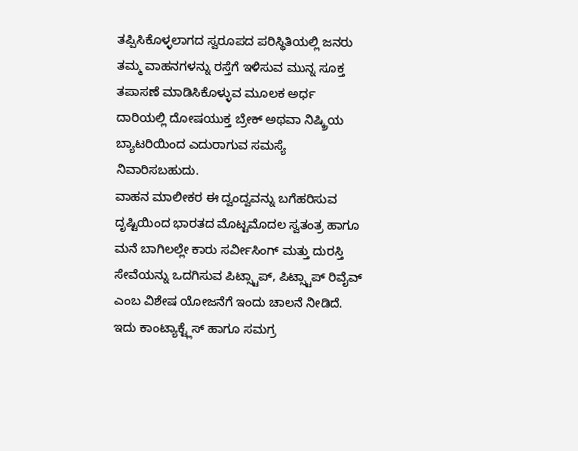ತಪ್ಪಿಸಿಕೊಳ್ಳಲಾಗದ ಸ್ವರೂಪದ ಪರಿಸ್ಥಿತಿಯಲ್ಲಿ ಜನರು ತಮ್ಮ ವಾಹನಗಳನ್ನು ರಸ್ತೆಗೆ ಇಳಿಸುವ ಮುನ್ನ ಸೂಕ್ತ ತಪಾಸಣೆ ಮಾಡಿಸಿಕೊಳ್ಳುವ ಮೂಲಕ ಅರ್ಧ ದಾರಿಯಲ್ಲಿ ದೋಷಯುಕ್ತ ಬ್ರೇಕ್ ಅಥವಾ ನಿಷ್ಕ್ರಿಯ ಬ್ಯಾಟರಿಯಿಂದ ಎದುರಾಗುವ ಸಮಸ್ಯೆ ನಿವಾರಿಸಬಹುದು.
ವಾಹನ ಮಾಲೀಕರ ಈ ದ್ವಂದ್ವವನ್ನು ಬಗೆಹರಿಸುವ ದೃಷ್ಟಿಯಿಂದ ಭಾರತದ ಮೊಟ್ಟಮೊದಲ ಸ್ವತಂತ್ರ ಹಾಗೂ ಮನೆ ಬಾಗಿಲಲ್ಲೇ ಕಾರು ಸರ್ವೀಸಿಂಗ್ ಮತ್ತು ದುರಸ್ತಿ ಸೇವೆಯನ್ನು ಒದಗಿಸುವ ಪಿಟ್ಸ್ಟಾಪ್, ಪಿಟ್ಸ್ಟಾಪ್ ರಿವೈವ್ ಎಂಬ ವಿಶೇಷ ಯೋಜನೆಗೆ ಇಂದು ಚಾಲನೆ ನೀಡಿದೆ. ಇದು ಕಾಂಟ್ಯಾಕ್ಟ್ಲೆಸ್ ಹಾಗೂ ಸಮಗ್ರ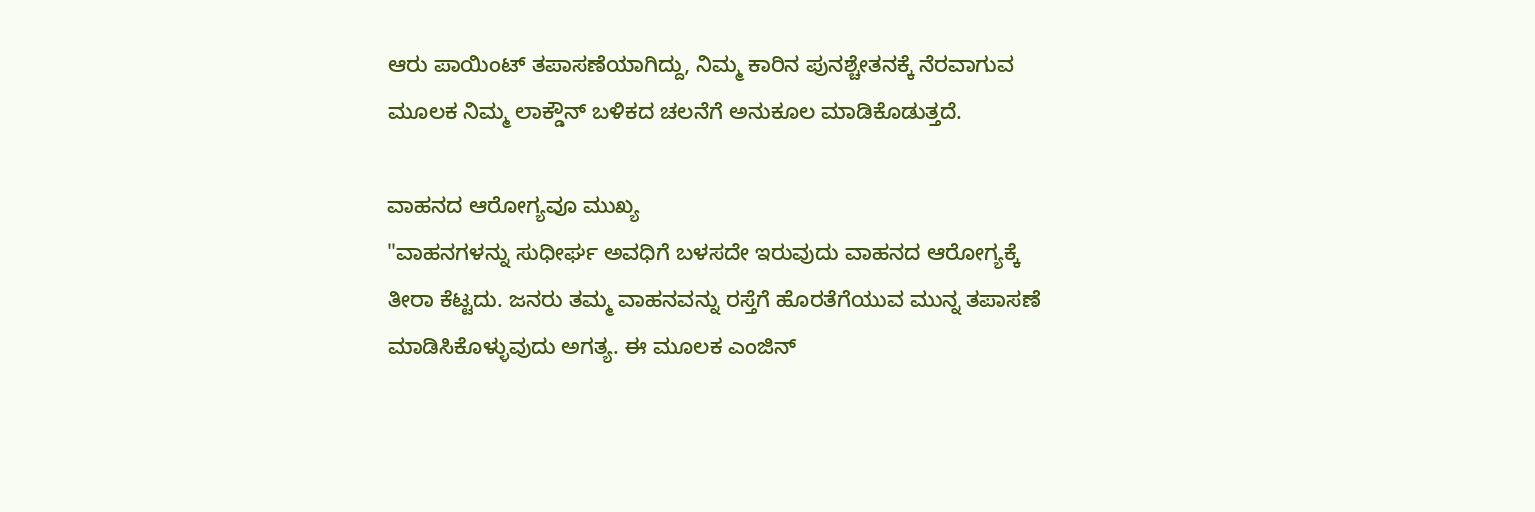ಆರು ಪಾಯಿಂಟ್ ತಪಾಸಣೆಯಾಗಿದ್ದು, ನಿಮ್ಮ ಕಾರಿನ ಪುನಶ್ಚೇತನಕ್ಕೆ ನೆರವಾಗುವ ಮೂಲಕ ನಿಮ್ಮ ಲಾಕ್ಡೌನ್ ಬಳಿಕದ ಚಲನೆಗೆ ಅನುಕೂಲ ಮಾಡಿಕೊಡುತ್ತದೆ.

ವಾಹನದ ಆರೋಗ್ಯವೂ ಮುಖ್ಯ
"ವಾಹನಗಳನ್ನು ಸುಧೀರ್ಘ ಅವಧಿಗೆ ಬಳಸದೇ ಇರುವುದು ವಾಹನದ ಆರೋಗ್ಯಕ್ಕೆ ತೀರಾ ಕೆಟ್ಟದು. ಜನರು ತಮ್ಮ ವಾಹನವನ್ನು ರಸ್ತೆಗೆ ಹೊರತೆಗೆಯುವ ಮುನ್ನ ತಪಾಸಣೆ ಮಾಡಿಸಿಕೊಳ್ಳುವುದು ಅಗತ್ಯ. ಈ ಮೂಲಕ ಎಂಜಿನ್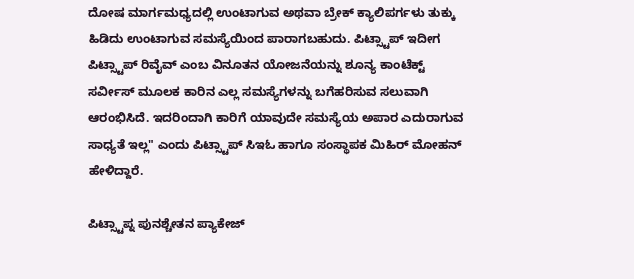ದೋಷ ಮಾರ್ಗಮಧ್ಯದಲ್ಲಿ ಉಂಟಾಗುವ ಅಥವಾ ಬ್ರೇಕ್ ಕ್ಯಾಲಿಪರ್ಗಳು ತುಕ್ಕು ಹಿಡಿದು ಉಂಟಾಗುವ ಸಮಸ್ಯೆಯಿಂದ ಪಾರಾಗಬಹುದು. ಪಿಟ್ಸ್ಟಾಪ್ ಇದೀಗ ಪಿಟ್ಸ್ಟಾಪ್ ರಿವೈವ್ ಎಂಬ ವಿನೂತನ ಯೋಜನೆಯನ್ನು ಶೂನ್ಯ ಕಾಂಟೆಕ್ಟ್ ಸರ್ವೀಸ್ ಮೂಲಕ ಕಾರಿನ ಎಲ್ಲ ಸಮಸ್ಯೆಗಳನ್ನು ಬಗೆಹರಿಸುವ ಸಲುವಾಗಿ ಆರಂಭಿಸಿದೆ. ಇದರಿಂದಾಗಿ ಕಾರಿಗೆ ಯಾವುದೇ ಸಮಸ್ಯೆಯ ಅಪಾರ ಎದುರಾಗುವ ಸಾಧ್ಯತೆ ಇಲ್ಲ" ಎಂದು ಪಿಟ್ಸ್ಟಾಪ್ ಸಿಇಓ ಹಾಗೂ ಸಂಸ್ಥಾಪಕ ಮಿಹಿರ್ ಮೋಹನ್ ಹೇಳಿದ್ದಾರೆ.

ಪಿಟ್ಸ್ಟಾಪ್ನ ಪುನಶ್ಚೇತನ ಪ್ಯಾಕೇಜ್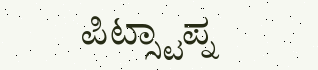ಪಿಟ್ಸ್ಟಾಪ್ನ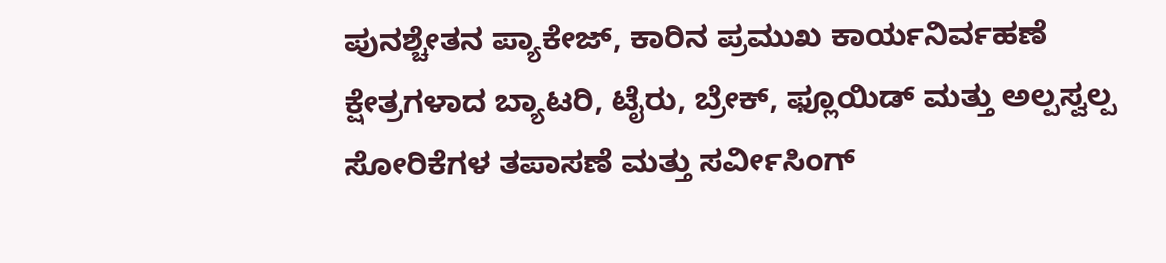ಪುನಶ್ಚೇತನ ಪ್ಯಾಕೇಜ್, ಕಾರಿನ ಪ್ರಮುಖ ಕಾರ್ಯನಿರ್ವಹಣೆ ಕ್ಷೇತ್ರಗಳಾದ ಬ್ಯಾಟರಿ, ಟೈರು, ಬ್ರೇಕ್, ಫ್ಲೂಯಿಡ್ ಮತ್ತು ಅಲ್ಪಸ್ವಲ್ಪ ಸೋರಿಕೆಗಳ ತಪಾಸಣೆ ಮತ್ತು ಸರ್ವೀಸಿಂಗ್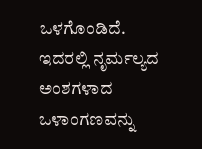ಒಳಗೊಂಡಿದೆ. ಇದರಲ್ಲಿ ನೃರ್ಮಲ್ಯದ ಅಂಶಗಳಾದ ಒಳಾಂಗಣವನ್ನು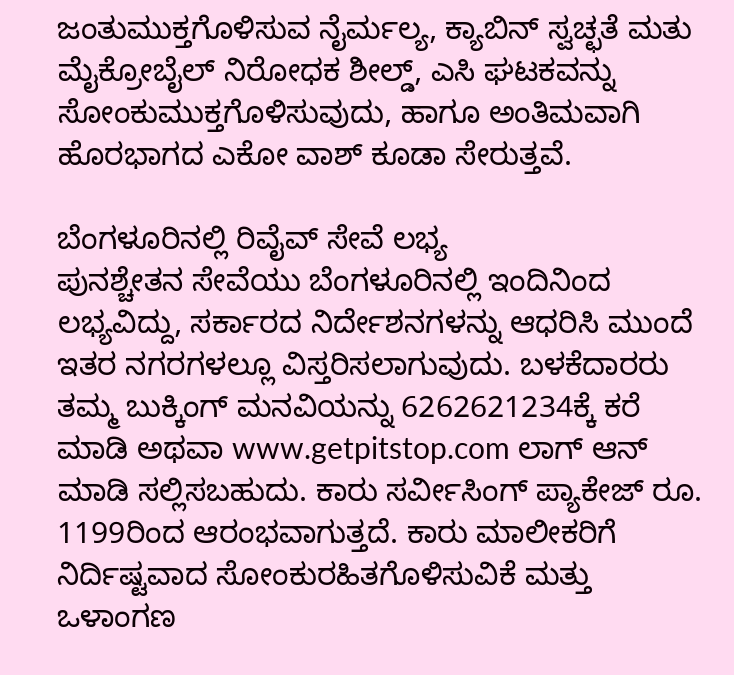ಜಂತುಮುಕ್ತಗೊಳಿಸುವ ನೈರ್ಮಲ್ಯ, ಕ್ಯಾಬಿನ್ ಸ್ವಚ್ಛತೆ ಮತು ಮೈಕ್ರೋಬೈಲ್ ನಿರೋಧಕ ಶೀಲ್ಡ್, ಎಸಿ ಘಟಕವನ್ನು ಸೋಂಕುಮುಕ್ತಗೊಳಿಸುವುದು, ಹಾಗೂ ಅಂತಿಮವಾಗಿ ಹೊರಭಾಗದ ಎಕೋ ವಾಶ್ ಕೂಡಾ ಸೇರುತ್ತವೆ.

ಬೆಂಗಳೂರಿನಲ್ಲಿ ರಿವೈವ್ ಸೇವೆ ಲಭ್ಯ
ಪುನಶ್ಚೇತನ ಸೇವೆಯು ಬೆಂಗಳೂರಿನಲ್ಲಿ ಇಂದಿನಿಂದ ಲಭ್ಯವಿದ್ದು, ಸರ್ಕಾರದ ನಿರ್ದೇಶನಗಳನ್ನು ಆಧರಿಸಿ ಮುಂದೆ ಇತರ ನಗರಗಳಲ್ಲೂ ವಿಸ್ತರಿಸಲಾಗುವುದು. ಬಳಕೆದಾರರು ತಮ್ಮ ಬುಕ್ಕಿಂಗ್ ಮನವಿಯನ್ನು 6262621234ಕ್ಕೆ ಕರೆ ಮಾಡಿ ಅಥವಾ www.getpitstop.com ಲಾಗ್ ಆನ್ ಮಾಡಿ ಸಲ್ಲಿಸಬಹುದು. ಕಾರು ಸರ್ವೀಸಿಂಗ್ ಪ್ಯಾಕೇಜ್ ರೂ. 1199ರಿಂದ ಆರಂಭವಾಗುತ್ತದೆ. ಕಾರು ಮಾಲೀಕರಿಗೆ ನಿರ್ದಿಷ್ಟವಾದ ಸೋಂಕುರಹಿತಗೊಳಿಸುವಿಕೆ ಮತ್ತು ಒಳಾಂಗಣ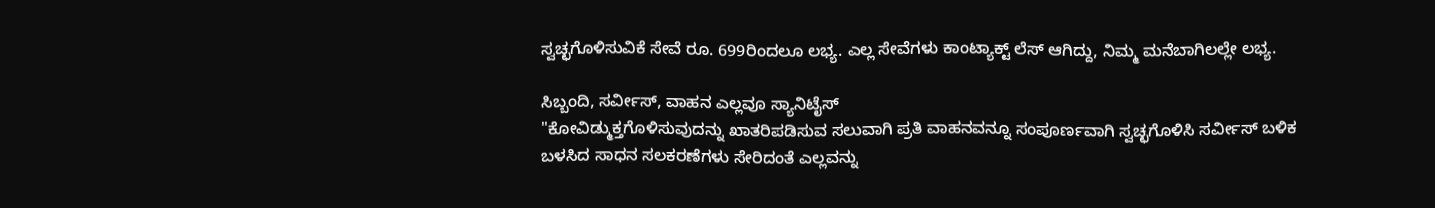ಸ್ವಚ್ಛಗೊಳಿಸುವಿಕೆ ಸೇವೆ ರೂ. 699ರಿಂದಲೂ ಲಭ್ಯ. ಎಲ್ಲ ಸೇವೆಗಳು ಕಾಂಟ್ಯಾಕ್ಟ್ ಲೆಸ್ ಆಗಿದ್ದು, ನಿಮ್ಮ ಮನೆಬಾಗಿಲಲ್ಲೇ ಲಭ್ಯ.

ಸಿಬ್ಬಂದಿ, ಸರ್ವೀಸ್, ವಾಹನ ಎಲ್ಲವೂ ಸ್ಯಾನಿಟೈಸ್
"ಕೋವಿಡ್ಮುಕ್ತಗೊಳಿಸುವುದನ್ನು ಖಾತರಿಪಡಿಸುವ ಸಲುವಾಗಿ ಪ್ರತಿ ವಾಹನವನ್ನೂ ಸಂಪೂರ್ಣವಾಗಿ ಸ್ವಚ್ಛಗೊಳಿಸಿ ಸರ್ವೀಸ್ ಬಳಿಕ ಬಳಸಿದ ಸಾಧನ ಸಲಕರಣೆಗಳು ಸೇರಿದಂತೆ ಎಲ್ಲವನ್ನು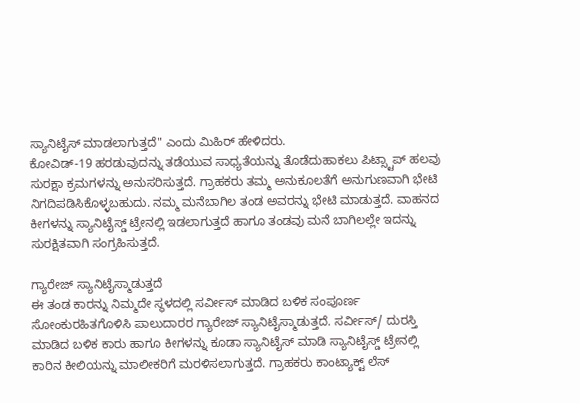ಸ್ಯಾನಿಟೈಸ್ ಮಾಡಲಾಗುತ್ತದೆ" ಎಂದು ಮಿಹಿರ್ ಹೇಳಿದರು.
ಕೋವಿಡ್-19 ಹರಡುವುದನ್ನು ತಡೆಯುವ ಸಾಧ್ಯತೆಯನ್ನು ತೊಡೆದುಹಾಕಲು ಪಿಟ್ಸ್ಟಾಪ್ ಹಲವು ಸುರಕ್ಷಾ ಕ್ರಮಗಳನ್ನು ಅನುಸರಿಸುತ್ತದೆ. ಗ್ರಾಹಕರು ತಮ್ಮ ಅನುಕೂಲತೆಗೆ ಅನುಗುಣವಾಗಿ ಭೇಟಿ ನಿಗದಿಪಡಿಸಿಕೊಳ್ಳಬಹುದು. ನಮ್ಮ ಮನೆಬಾಗಿಲ ತಂಡ ಅವರನ್ನು ಭೇಟಿ ಮಾಡುತ್ತದೆ. ವಾಹನದ ಕೀಗಳನ್ನು ಸ್ಯಾನಿಟೈಸ್ಡ್ ಟ್ರೇನಲ್ಲಿ ಇಡಲಾಗುತ್ತದೆ ಹಾಗೂ ತಂಡವು ಮನೆ ಬಾಗಿಲಲ್ಲೇ ಇದನ್ನು ಸುರಕ್ಷಿತವಾಗಿ ಸಂಗ್ರಹಿಸುತ್ತದೆ.

ಗ್ಯಾರೇಜ್ ಸ್ಯಾನಿಟೈಸ್ಮಾಡುತ್ತದೆ
ಈ ತಂಡ ಕಾರನ್ನು ನಿಮ್ಮದೇ ಸ್ಥಳದಲ್ಲಿ ಸರ್ವೀಸ್ ಮಾಡಿದ ಬಳಿಕ ಸಂಪೂರ್ಣ ಸೋಂಕುರಹಿತಗೊಳಿಸಿ ಪಾಲುದಾರರ ಗ್ಯಾರೇಜ್ ಸ್ಯಾನಿಟೈಸ್ಮಾಡುತ್ತದೆ. ಸರ್ವೀಸ್/ ದುರಸ್ತಿ ಮಾಡಿದ ಬಳಿಕ ಕಾರು ಹಾಗೂ ಕೀಗಳನ್ನು ಕೂಡಾ ಸ್ಯಾನಿಟೈಸ್ ಮಾಡಿ ಸ್ಯಾನಿಟೈಸ್ಡ್ ಟ್ರೇನಲ್ಲಿ ಕಾರಿನ ಕೀಲಿಯನ್ನು ಮಾಲೀಕರಿಗೆ ಮರಳಿಸಲಾಗುತ್ತದೆ. ಗ್ರಾಹಕರು ಕಾಂಟ್ಯಾಕ್ಟ್ ಲೆಸ್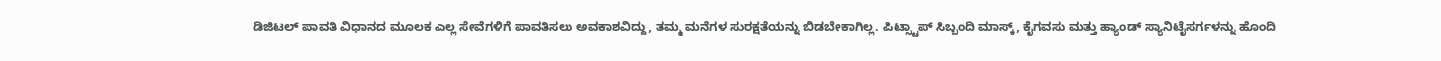ಡಿಜಿಟಲ್ ಪಾವತಿ ವಿಧಾನದ ಮೂಲಕ ಎಲ್ಲ ಸೇವೆಗಳಿಗೆ ಪಾವತಿಸಲು ಅವಕಾಶವಿದ್ದು, ತಮ್ಮ ಮನೆಗಳ ಸುರಕ್ಷತೆಯನ್ನು ಬಿಡಬೇಕಾಗಿಲ್ಲ. ಪಿಟ್ಸ್ಟಾಪ್ ಸಿಬ್ಬಂದಿ ಮಾಸ್ಕ್, ಕೈಗವಸು ಮತ್ತು ಹ್ಯಾಂಡ್ ಸ್ಯಾನಿಟೈಸರ್ಗಳನ್ನು ಹೊಂದಿ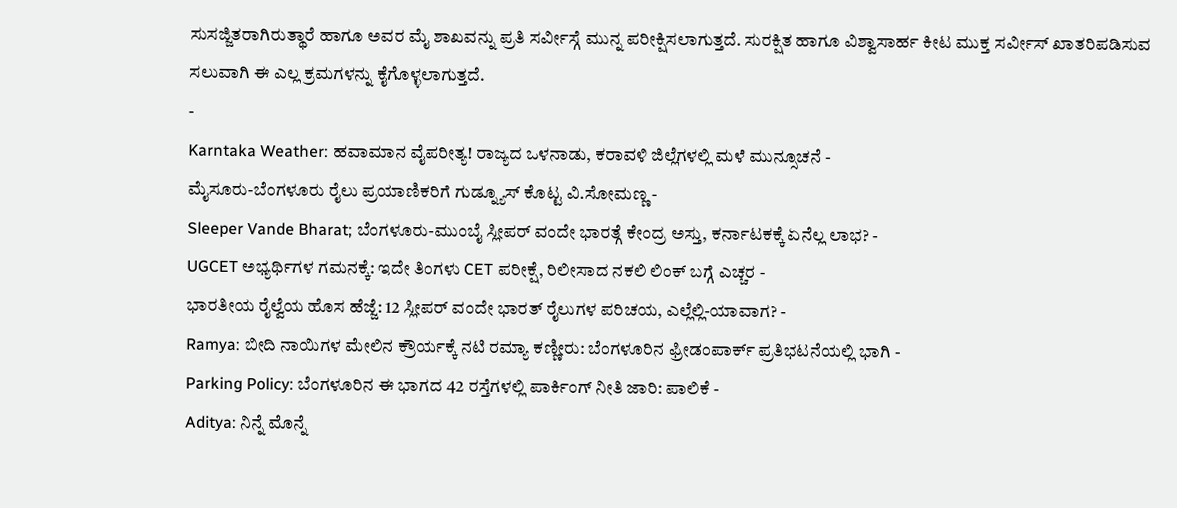ಸುಸಜ್ಜಿತರಾಗಿರುತ್ಥಾರೆ ಹಾಗೂ ಅವರ ಮೈ ಶಾಖವನ್ನು ಪ್ರತಿ ಸರ್ವೀಸ್ಗೆ ಮುನ್ನ ಪರೀಕ್ಷಿಸಲಾಗುತ್ತದೆ. ಸುರಕ್ಷಿತ ಹಾಗೂ ವಿಶ್ವಾಸಾರ್ಹ ಕೀಟ ಮುಕ್ತ ಸರ್ವೀಸ್ ಖಾತರಿಪಡಿಸುವ ಸಲುವಾಗಿ ಈ ಎಲ್ಲ ಕ್ರಮಗಳನ್ನು ಕೈಗೊಳ್ಳಲಾಗುತ್ತದೆ.
-
Karntaka Weather: ಹವಾಮಾನ ವೈಪರೀತ್ಯ! ರಾಜ್ಯದ ಒಳನಾಡು, ಕರಾವಳಿ ಜಿಲ್ಲೆಗಳಲ್ಲಿ ಮಳೆ ಮುನ್ಸೂಚನೆ -
ಮೈಸೂರು-ಬೆಂಗಳೂರು ರೈಲು ಪ್ರಯಾಣಿಕರಿಗೆ ಗುಡ್ನ್ಯೂಸ್ ಕೊಟ್ಟ ವಿ.ಸೋಮಣ್ಣ -
Sleeper Vande Bharat; ಬೆಂಗಳೂರು-ಮುಂಬೈ ಸ್ಲೀಪರ್ ವಂದೇ ಭಾರತ್ಗೆ ಕೇಂದ್ರ ಅಸ್ತು, ಕರ್ನಾಟಕಕ್ಕೆ ಏನೆಲ್ಲ ಲಾಭ? -
UGCET ಅಭ್ಯರ್ಥಿಗಳ ಗಮನಕ್ಕೆ: ಇದೇ ತಿಂಗಳು CET ಪರೀಕ್ಷೆ, ರಿಲೀಸಾದ ನಕಲಿ ಲಿಂಕ್ ಬಗ್ಗೆ ಎಚ್ಚರ -
ಭಾರತೀಯ ರೈಲ್ವೆಯ ಹೊಸ ಹೆಜ್ಜೆ: 12 ಸ್ಲೀಪರ್ ವಂದೇ ಭಾರತ್ ರೈಲುಗಳ ಪರಿಚಯ, ಎಲ್ಲೆಲ್ಲಿ-ಯಾವಾಗ? -
Ramya: ಬೀದಿ ನಾಯಿಗಳ ಮೇಲಿನ ಕ್ರೌರ್ಯಕ್ಕೆ ನಟಿ ರಮ್ಯಾ ಕಣ್ಣೀರು: ಬೆಂಗಳೂರಿನ ಫ್ರೀಡಂಪಾರ್ಕ್ ಪ್ರತಿಭಟನೆಯಲ್ಲಿ ಭಾಗಿ -
Parking Policy: ಬೆಂಗಳೂರಿನ ಈ ಭಾಗದ 42 ರಸ್ತೆಗಳಲ್ಲಿ ಪಾರ್ಕಿಂಗ್ ನೀತಿ ಜಾರಿ: ಪಾಲಿಕೆ -
Aditya: ನಿನ್ನೆ ಮೊನ್ನೆ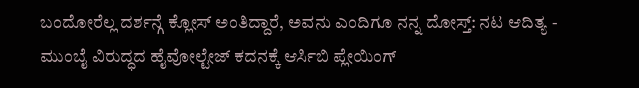ಬಂದೋರೆಲ್ಲ ದರ್ಶನ್ಗೆ ಕ್ಲೋಸ್ ಅಂತಿದ್ದಾರೆ, ಅವನು ಎಂದಿಗೂ ನನ್ನ ದೋಸ್ತ್: ನಟ ಆದಿತ್ಯ -
ಮುಂಬೈ ವಿರುದ್ಧದ ಹೈವೋಲ್ಟೇಜ್ ಕದನಕ್ಕೆ ಆರ್ಸಿಬಿ ಪ್ಲೇಯಿಂಗ್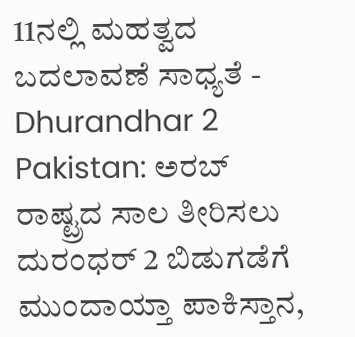11ನಲ್ಲಿ ಮಹತ್ವದ ಬದಲಾವಣೆ ಸಾಧ್ಯತೆ -
Dhurandhar 2 Pakistan: ಅರಬ್ ರಾಷ್ಟ್ರದ ಸಾಲ ತೀರಿಸಲು ದುರಂಧರ್ 2 ಬಿಡುಗಡೆಗೆ ಮುಂದಾಯ್ತಾ ಪಾಕಿಸ್ತಾನ,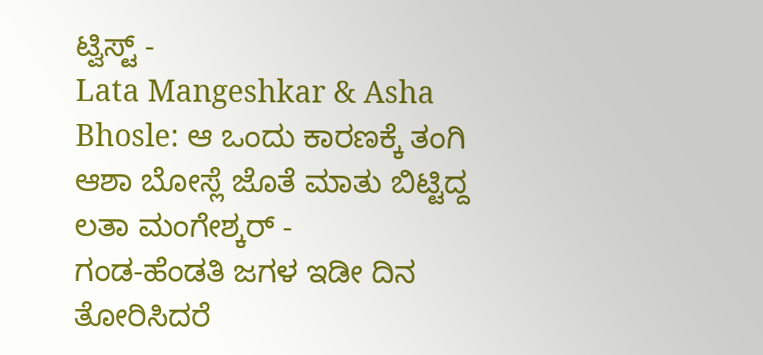ಟ್ವಿಸ್ಟ್ -
Lata Mangeshkar & Asha Bhosle: ಆ ಒಂದು ಕಾರಣಕ್ಕೆ ತಂಗಿ ಆಶಾ ಬೋಸ್ಲೆ ಜೊತೆ ಮಾತು ಬಿಟ್ಟಿದ್ದ ಲತಾ ಮಂಗೇಶ್ಕರ್ -
ಗಂಡ-ಹೆಂಡತಿ ಜಗಳ ಇಡೀ ದಿನ ತೋರಿಸಿದರೆ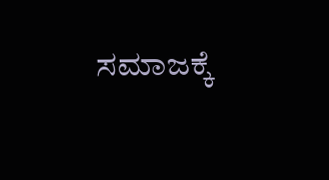ಸಮಾಜಕ್ಕೆ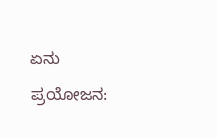ಏನು ಪ್ರಯೋಜನ: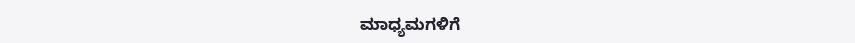ಮಾಧ್ಯಮಗಳಿಗೆ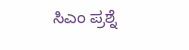ಸಿಎಂ ಪ್ರಶ್ನೆ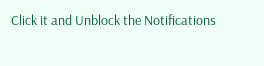Click it and Unblock the Notifications